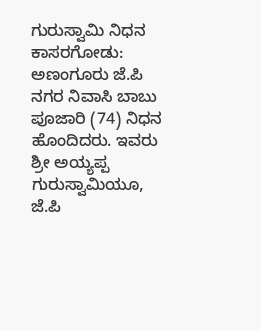ಗುರುಸ್ವಾಮಿ ನಿಧನ
ಕಾಸರಗೋಡು: ಅಣಂಗೂರು ಜೆ.ಪಿ ನಗರ ನಿವಾಸಿ ಬಾಬು ಪೂಜಾರಿ (74) ನಿಧನ ಹೊಂದಿದರು. ಇವರು ಶ್ರೀ ಅಯ್ಯಪ್ಪ ಗುರುಸ್ವಾಮಿಯೂ, ಜೆ.ಪಿ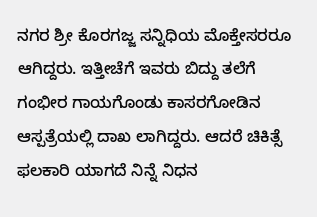ನಗರ ಶ್ರೀ ಕೊರಗಜ್ಜ ಸನ್ನಿಧಿಯ ಮೊಕ್ತೇಸರರೂ ಆಗಿದ್ದರು. ಇತ್ತೀಚೆಗೆ ಇವರು ಬಿದ್ದು ತಲೆಗೆ ಗಂಭೀರ ಗಾಯಗೊಂಡು ಕಾಸರಗೋಡಿನ ಆಸ್ಪತ್ರೆಯಲ್ಲಿ ದಾಖ ಲಾಗಿದ್ದರು. ಆದರೆ ಚಿಕಿತ್ಸೆ ಫಲಕಾರಿ ಯಾಗದೆ ನಿನ್ನೆ ನಿಧನ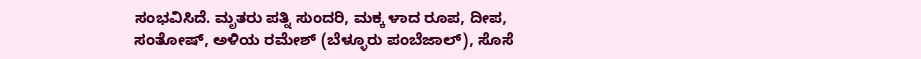ಸಂಭವಿಸಿದೆ. ಮೃತರು ಪತ್ನಿ ಸುಂದರಿ, ಮಕ್ಕ ಳಾದ ರೂಪ, ದೀಪ, ಸಂತೋಷ್, ಅಳಿಯ ರಮೇಶ್ (ಬೆಳ್ಳೂರು ಪಂಬೆಜಾಲ್), ಸೊಸೆ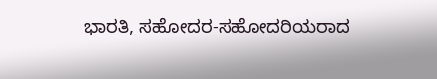ಭಾರತಿ, ಸಹೋದರ-ಸಹೋದರಿಯರಾದ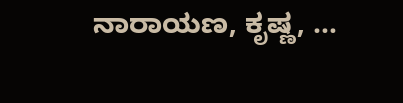ನಾರಾಯಣ, ಕೃಷ್ಣ, …